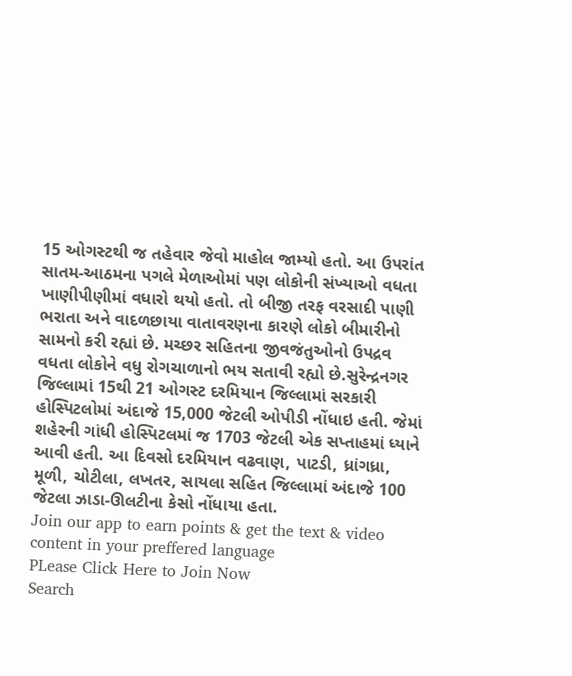15 ઓગસ્ટથી જ તહેવાર જેવો માહોલ જામ્યો હતો. આ ઉપરાંત સાતમ-આઠમના પગલે મેળાઓમાં પણ લોકોની સંખ્યાઓ વધતા ખાણીપીણીમાં વધારો થયો હતો. તો બીજી તરફ વરસાદી પાણી ભરાતા અને વાદળછાયા વાતાવરણના કારણે લોકો બીમારીનો સામનો કરી રહ્યાં છે. મચ્છર સહિતના જીવજંતુઓનો ઉપદ્રવ વધતા લોકોને વધુ રોગચાળાનો ભય સતાવી રહ્યો છે.સુરેન્દ્રનગર જિલ્લામાં 15થી 21 ઓગસ્ટ દરમિયાન જિલ્લામાં સરકારી હોસ્પિટલોમાં અંદાજે 15,000 જેટલી ઓપીડી નોંધાઇ હતી. જેમાં શહેરની ગાંધી હોસ્પિટલમાં જ 1703 જેટલી એક સપ્તાહમાં ધ્યાને આવી હતી. આ દિવસો દરમિયાન વઢવાણ, પાટડી, ધ્રાંગધ્રા, મૂળી, ચોટીલા, લખતર, સાયલા સહિત જિલ્લામાં અંદાજે 100 જેટલા ઝાડા-ઊલટીના કેસો નોંધાયા હતા.
Join our app to earn points & get the text & video content in your preffered language
PLease Click Here to Join Now
Search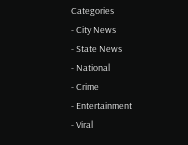Categories
- City News
- State News
- National
- Crime
- Entertainment
- Viral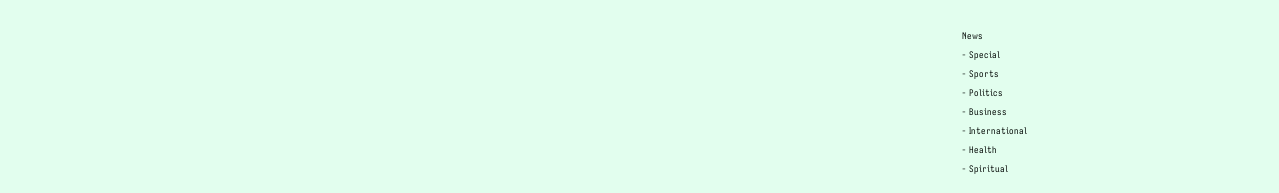News
- Special
- Sports
- Politics
- Business
- International
- Health
- Spiritual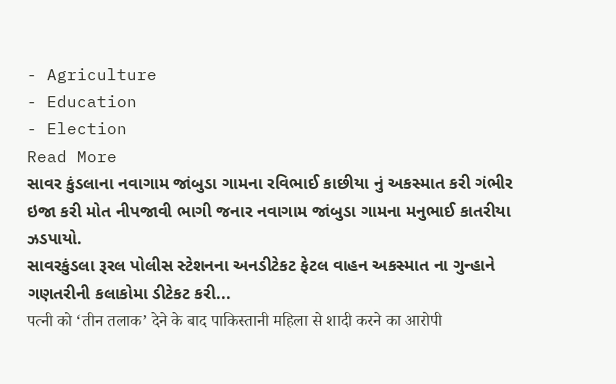- Agriculture
- Education
- Election
Read More
સાવર કુંડલાના નવાગામ જાંબુડા ગામના રવિભાઈ કાછીયા નું અકસ્માત કરી ગંભીર ઇજા કરી મોત નીપજાવી ભાગી જનાર નવાગામ જાંબુડા ગામના મનુભાઈ કાતરીયા ઝડપાયો.
સાવરકુંડલા રૂરલ પોલીસ સ્ટેશનના અનડીટેકટ ફેટલ વાહન અકસ્માત ના ગુન્હાને ગણતરીની કલાકોમા ડીટેકટ કરી...
पत्नी को ‘तीन तलाक’ देने के बाद पाकिस्तानी महिला से शादी करने का आरोपी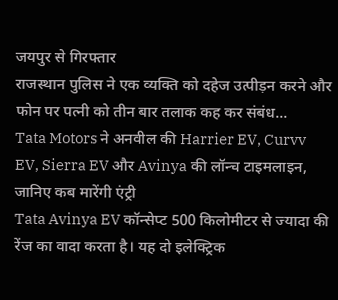जयपुर से गिरफ्तार
राजस्थान पुलिस ने एक व्यक्ति को दहेज उत्पीड़न करने और फोन पर पत्नी को तीन बार तलाक कह कर संबंध...
Tata Motors ने अनवील की Harrier EV, Curvv EV, Sierra EV और Avinya की लॉन्च टाइमलाइन, जानिए कब मारेंगी एंट्री
Tata Avinya EV कॉन्सेप्ट 500 किलोमीटर से ज्यादा की रेंज का वादा करता है। यह दो इलेक्ट्रिक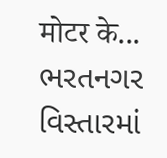मोटर के...
ભરતનગર વિસ્તારમાં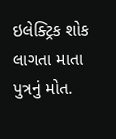ઇલેક્ટ્રિક શોક લાગતા માતા પુત્રનું મોત.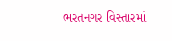ભરતનગર વિસ્તારમાં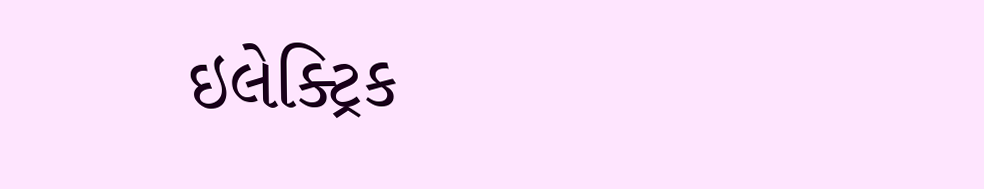ઇલેક્ટ્રિક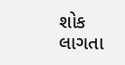શોક લાગતા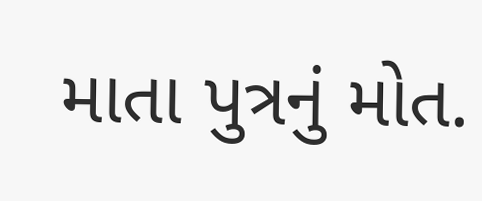માતા પુત્રનું મોત.